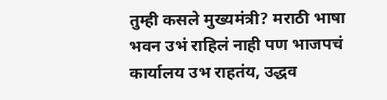तुम्ही कसले मुख्यमंत्री? मराठी भाषा भवन उभं राहिलं नाही पण भाजपचं कार्यालय उभ राहतंय, उद्धव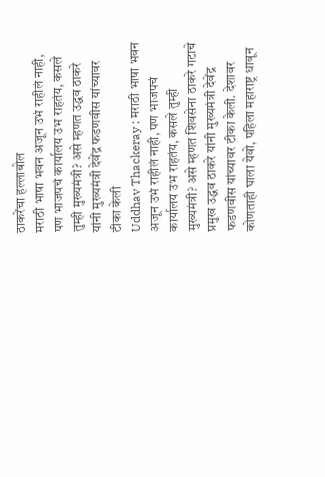ठाकरेंचा हल्लाबोल
मराठी भाषा भवन अजून उभं राहीलं नाही, पण भाजपचं कार्यालय उभ राहतंय, कसले तुम्ही मुख्यमंत्री? असे म्हणत उद्धव ठाकरे यांनी मुख्यमंत्री देवेंद्र फडणवीस यांच्यावर टीका केली
Uddhav Thackeray : मराठी भाषा भवन अजून उभं राहीलं नाही, पण भाजपचं कार्यालय उभ राहतंय, कसले तुम्ही मुख्यमंत्री? असे म्हणत शिवसेना ठाकरे गटाचे प्रमुख उद्धव ठाकरे यांनी मुख्यमंत्री देवेंद्र फडणवीस यांच्यावर टीका केली. देशावर कोणताही घाला येवो, पहिला महाराष्ट्र धावून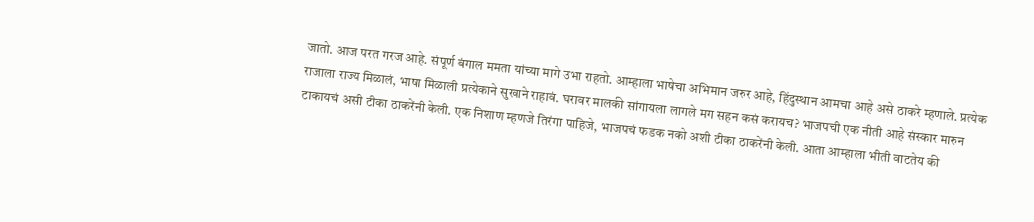जातो. आज परत गरज आहे. संपूर्ण बंगाल ममता यांच्या मागे उभा राहतो. आम्हाला भाषेचा अभिमान जरुर आहे, हिंदुस्थान आमचा आहे असे ठाकरे म्हणाले. प्रत्येक राजाला राज्य मिळालं, भाषा मिळाली प्रत्येकाने सुखाने राहावं. घरावर मालकी सांगायला लागले मग सहन कसं करायच? भाजपची एक नीती आहे संस्कार मारुन टाकायचं असी टीका ठाकरेंनी केली. एक निशाण म्हणजे तिरंगा पाहिजे, भाजपचं फडक नको अशी टीका ठाकरेंनी केली. आता आम्हाला भीती वाटतेय की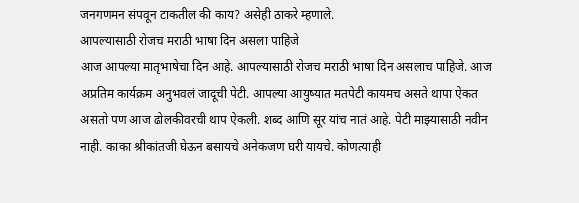जनगणमन संपवून टाकतील की काय? असेही ठाकरे म्हणाले.
आपल्यासाठी रोजच मराठी भाषा दिन असला पाहिजे
आज आपल्या मातृभाषेचा दिन आहे. आपल्यासाठी रोजच मराठी भाषा दिन असलाच पाहिजे. आज अप्रतिम कार्यक्रम अनुभवलं जादूची पेटी. आपल्या आयुष्यात मतपेटी कायमच असते थापा ऐकत असतो पण आज ढोलकीवरची थाप ऐकली. शब्द आणि सूर यांच नातं आहे. पेटी माझ्यासाठी नवीन नाही. काका श्रीकांतजी घेऊन बसायचे अनेकजण घरी यायचे. कोणत्याही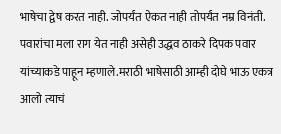भाषेचा द्वेष करत नाही. जोपर्यंत ऐकत नाही तोपर्यंत नम्र विनंती. पवारांचा मला राग येत नाही असेही उद्धव ठाकरे दिपक पवार यांच्याकडे पाहून म्हणाले.मराठी भाषेसाठी आम्ही दोघे भाऊ एकत्र आलो त्याचं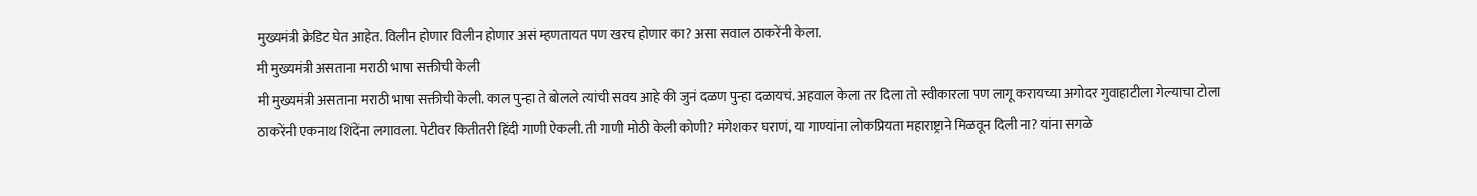मुख्यमंत्री क्रेडिट घेत आहेत. विलीन होणार विलीन होणार असं म्हणतायत पण खरच होणार का? असा सवाल ठाकरेंनी केला.
मी मुख्यमंत्री असताना मराठी भाषा सक्तीची केली
मी मुख्यमंत्री असताना मराठी भाषा सक्तीची केली. काल पुन्हा ते बोलले त्यांची सवय आहे की जुनं दळण पुन्हा दळायचं. अहवाल केला तर दिला तो स्वीकारला पण लागू करायच्या अगोदर गुवाहाटीला गेल्याचा टोला ठाकरेंनी एकनाथ शिंदेंना लगावला. पेटीवर कितीतरी हिंदी गाणी ऐकली. ती गाणी मोठी केली कोणी? मंगेशकर घराणं, या गाण्यांना लोकप्रियता महाराष्ट्राने मिळवून दिली ना? यांना सगळे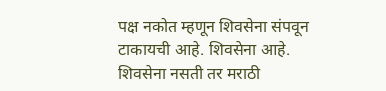पक्ष नकोत म्हणून शिवसेना संपवून टाकायची आहे. शिवसेना आहे. शिवसेना नसती तर मराठी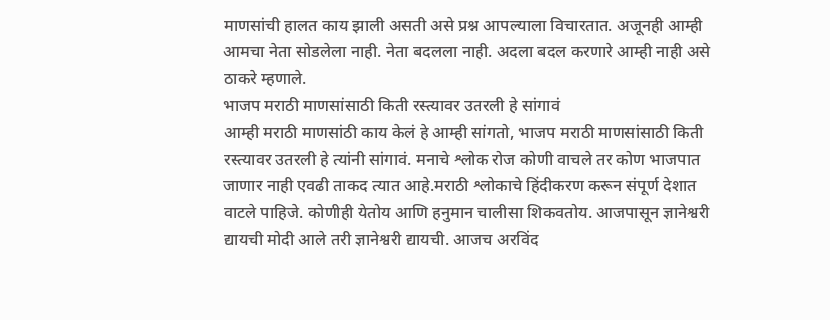माणसांची हालत काय झाली असती असे प्रश्न आपल्याला विचारतात. अजूनही आम्ही आमचा नेता सोडलेला नाही. नेता बदलला नाही. अदला बदल करणारे आम्ही नाही असे ठाकरे म्हणाले.
भाजप मराठी माणसांसाठी किती रस्त्यावर उतरली हे सांगावं
आम्ही मराठी माणसांठी काय केलं हे आम्ही सांगतो, भाजप मराठी माणसांसाठी किती रस्त्यावर उतरली हे त्यांनी सांगावं. मनाचे श्लोक रोज कोणी वाचले तर कोण भाजपात जाणार नाही एवढी ताकद त्यात आहे.मराठी श्लोकाचे हिंदीकरण करून संपूर्ण देशात वाटले पाहिजे. कोणीही येतोय आणि हनुमान चालीसा शिकवतोय. आजपासून ज्ञानेश्वरी द्यायची मोदी आले तरी ज्ञानेश्वरी द्यायची. आजच अरविंद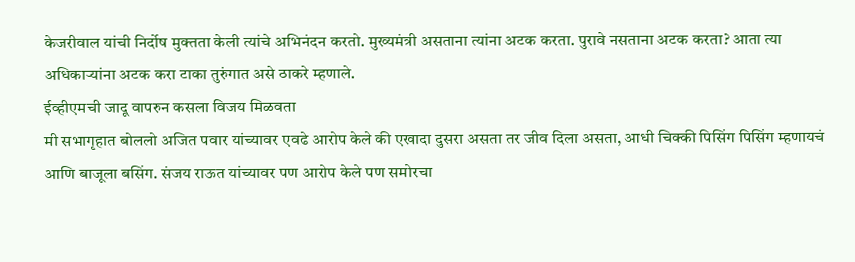केजरीवाल यांची निर्दोष मुक्तता केली त्यांचे अभिनंदन करतो. मुख्यमंत्री असताना त्यांना अटक करता. पुरावे नसताना अटक करता? आता त्या अधिकाऱ्यांना अटक करा टाका तुरुंगात असे ठाकरे म्हणाले.
ईव्हीएमची जादू वापरुन कसला विजय मिळवता
मी सभागृहात बोललो अजित पवार यांच्यावर एवढे आरोप केले की एखादा दुसरा असता तर जीव दिला असता, आधी चिक्की पिसिंग पिसिंग म्हणायचं आणि बाजूला बसिंग. संजय राऊत यांच्यावर पण आरोप केले पण समोरचा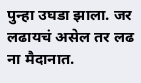पुन्हा उघडा झाला. जर लढायचं असेल तर लढ ना मैदानात.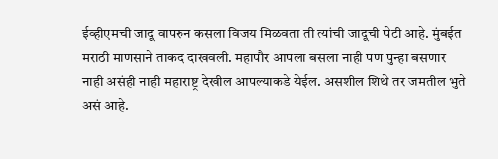ईव्हीएमची जादू वापरुन कसला विजय मिळवता ती त्यांची जादूची पेटी आहे. मुंबईत मराठी माणसाने ताकद दाखवली. महापौर आपला बसला नाही पण पुन्हा बसणार नाही असंही नाही महाराष्ट्र देखील आपल्याकडे येईल. असशील शिथे तर जमतील भुते असं आहे.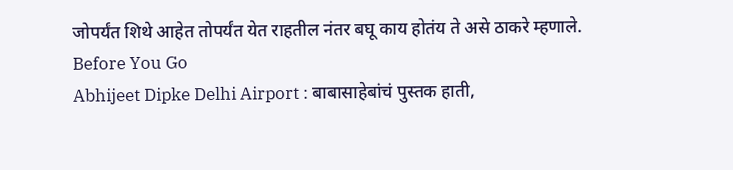जोपर्यंत शिथे आहेत तोपर्यंत येत राहतील नंतर बघू काय होतंय ते असे ठाकरे म्हणाले.
Before You Go
Abhijeet Dipke Delhi Airport : बाबासाहेबांचं पुस्तक हाती,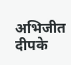अभिजीत दीपके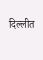दिल्लीत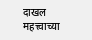दाखल
महत्त्वाच्या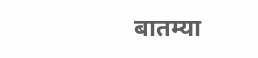बातम्या